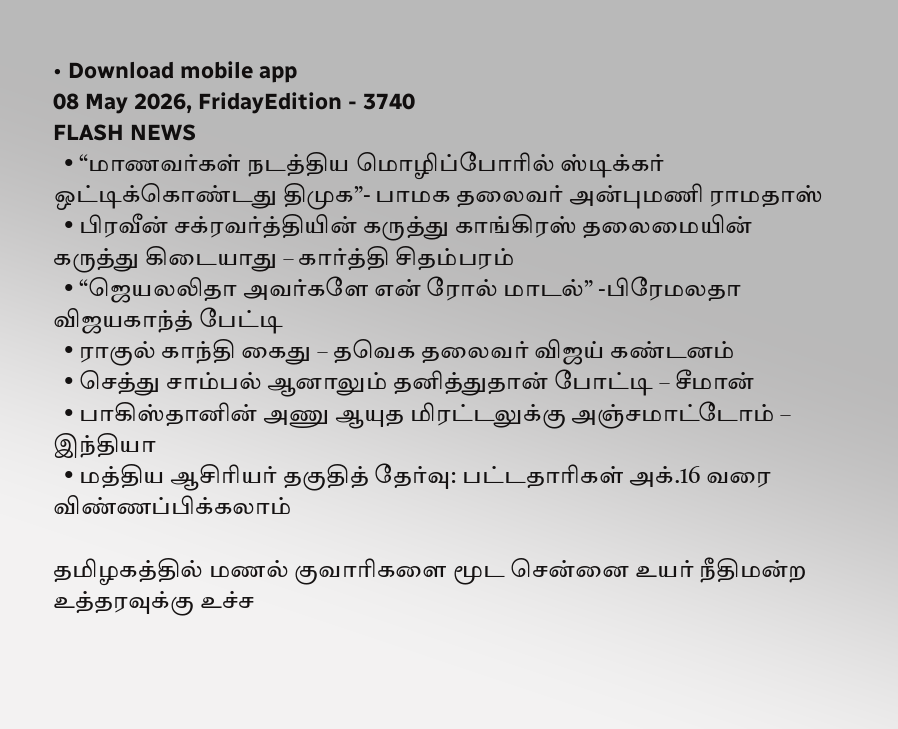• Download mobile app
08 May 2026, FridayEdition - 3740
FLASH NEWS
  • “மாணவர்கள் நடத்திய மொழிப்போரில் ஸ்டிக்கர் ஒட்டிக்கொண்டது திமுக”- பாமக தலைவர் அன்புமணி ராமதாஸ்
  • பிரவீன் சக்ரவர்த்தியின் கருத்து காங்கிரஸ் தலைமையின் கருத்து கிடையாது – கார்த்தி சிதம்பரம்
  • “ஜெயலலிதா அவர்களே என் ரோல் மாடல்” -பிரேமலதா விஜயகாந்த் பேட்டி
  • ராகுல் காந்தி கைது – தவெக தலைவர் விஜய் கண்டனம்
  • செத்து சாம்பல் ஆனாலும் தனித்துதான் போட்டி – சீமான்
  • பாகிஸ்தானின் அணு ஆயுத மிரட்டலுக்கு அஞ்சமாட்டோம் – இந்தியா
  • மத்திய ஆசிரியர் தகுதித் தேர்வு: பட்டதாரிகள் அக்.16 வரை விண்ணப்பிக்கலாம்

தமிழகத்தில் மணல் குவாரிகளை மூட சென்னை உயர் நீதிமன்ற உத்தரவுக்கு உச்ச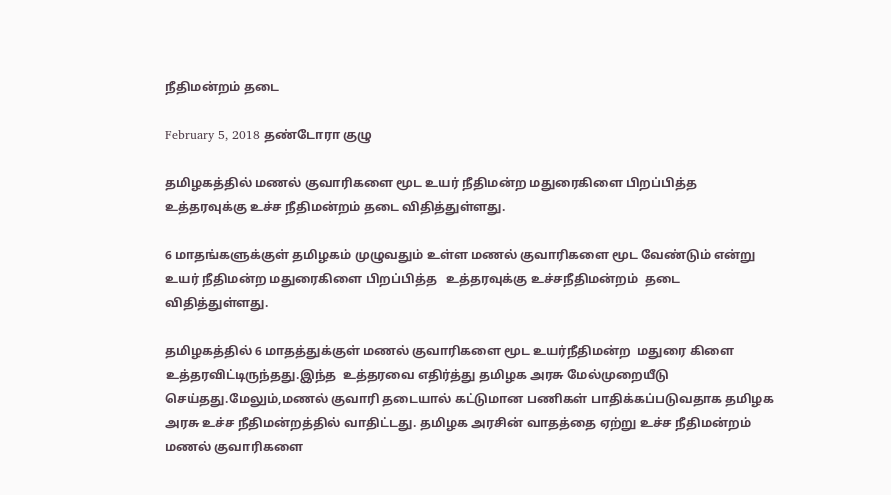நீதிமன்றம் தடை

February 5, 2018 தண்டோரா குழு

தமிழகத்தில் மணல் குவாரிகளை மூட உயர் நீதிமன்ற மதுரைகிளை பிறப்பித்த உத்தரவுக்கு உச்ச நீதிமன்றம் தடை விதித்துள்ளது.

6 மாதங்களுக்குள் தமிழகம் முழுவதும் உள்ள மணல் குவாரிகளை மூட வேண்டும் என்று உயர் நீதிமன்ற மதுரைகிளை பிறப்பித்த   உத்தரவுக்கு உச்சநீதிமன்றம்  தடை விதித்துள்ளது.

தமிழகத்தில் 6 மாதத்துக்குள் மணல் குவாரிகளை மூட உயர்நீதிமன்ற  மதுரை கிளை உத்தரவிட்டிருந்தது.இந்த  உத்தரவை எதிர்த்து தமிழக அரசு மேல்முறையீடு செய்தது.மேலும்,மணல் குவாரி தடையால் கட்டுமான பணிகள் பாதிக்கப்படுவதாக தமிழக அரசு உச்ச நீதிமன்றத்தில் வாதிட்டது. தமிழக அரசின் வாதத்தை ஏற்று உச்ச நீதிமன்றம் மணல் குவாரிகளை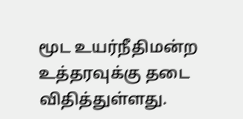மூட உயர்நீதிமன்ற உத்தரவுக்கு தடை விதித்துள்ளது.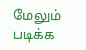மேலும் படிக்க